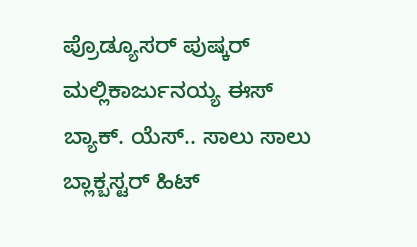ಪ್ರೊಡ್ಯೂಸರ್ ಪುಷ್ಕರ್ ಮಲ್ಲಿಕಾರ್ಜುನಯ್ಯ ಈಸ್ ಬ್ಯಾಕ್. ಯೆಸ್.. ಸಾಲು ಸಾಲು ಬ್ಲಾಕ್ಬಸ್ಟರ್ ಹಿಟ್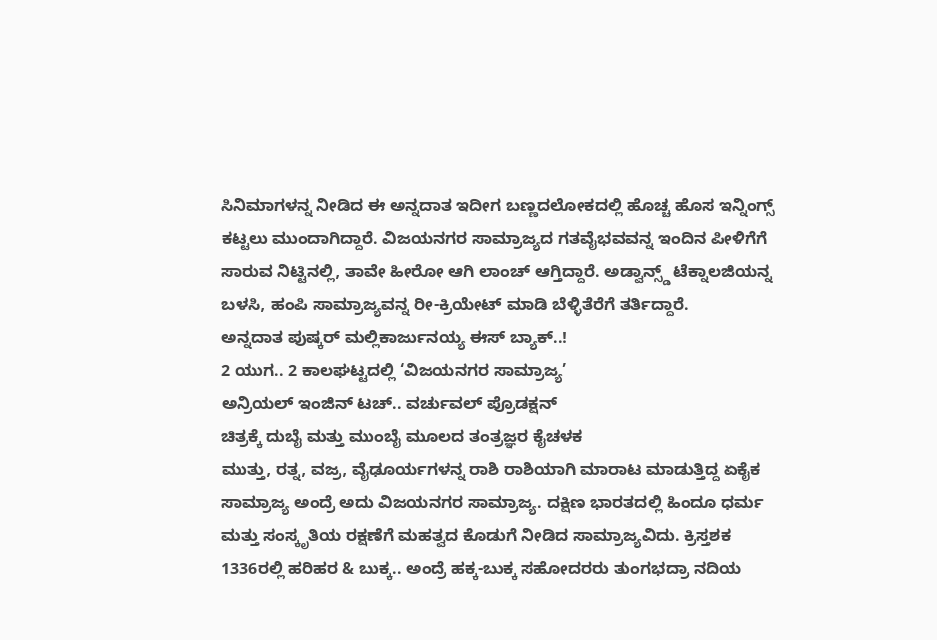ಸಿನಿಮಾಗಳನ್ನ ನೀಡಿದ ಈ ಅನ್ನದಾತ ಇದೀಗ ಬಣ್ಣದಲೋಕದಲ್ಲಿ ಹೊಚ್ಚ ಹೊಸ ಇನ್ನಿಂಗ್ಸ್ ಕಟ್ಟಲು ಮುಂದಾಗಿದ್ದಾರೆ. ವಿಜಯನಗರ ಸಾಮ್ರಾಜ್ಯದ ಗತವೈಭವವನ್ನ ಇಂದಿನ ಪೀಳಿಗೆಗೆ ಸಾರುವ ನಿಟ್ಟಿನಲ್ಲಿ, ತಾವೇ ಹೀರೋ ಆಗಿ ಲಾಂಚ್ ಆಗ್ತಿದ್ದಾರೆ. ಅಡ್ವಾನ್ಸ್ಡ್ ಟೆಕ್ನಾಲಜಿಯನ್ನ ಬಳಸಿ, ಹಂಪಿ ಸಾಮ್ರಾಜ್ಯವನ್ನ ರೀ-ಕ್ರಿಯೇಟ್ ಮಾಡಿ ಬೆಳ್ಳಿತೆರೆಗೆ ತರ್ತಿದ್ದಾರೆ.
ಅನ್ನದಾತ ಪುಷ್ಕರ್ ಮಲ್ಲಿಕಾರ್ಜುನಯ್ಯ ಈಸ್ ಬ್ಯಾಕ್..!
2 ಯುಗ.. 2 ಕಾಲಘಟ್ಟದಲ್ಲಿ ‘ವಿಜಯನಗರ ಸಾಮ್ರಾಜ್ಯ’
ಅನ್ರಿಯಲ್ ಇಂಜಿನ್ ಟಚ್.. ವರ್ಚುವಲ್ ಪ್ರೊಡಕ್ಷನ್
ಚಿತ್ರಕ್ಕೆ ದುಬೈ ಮತ್ತು ಮುಂಬೈ ಮೂಲದ ತಂತ್ರಜ್ಞರ ಕೈಚಳಕ
ಮುತ್ತು, ರತ್ನ, ವಜ್ರ, ವೈಢೂರ್ಯಗಳನ್ನ ರಾಶಿ ರಾಶಿಯಾಗಿ ಮಾರಾಟ ಮಾಡುತ್ತಿದ್ದ ಏಕೈಕ ಸಾಮ್ರಾಜ್ಯ ಅಂದ್ರೆ ಅದು ವಿಜಯನಗರ ಸಾಮ್ರಾಜ್ಯ. ದಕ್ಷಿಣ ಭಾರತದಲ್ಲಿ ಹಿಂದೂ ಧರ್ಮ ಮತ್ತು ಸಂಸ್ಕೃತಿಯ ರಕ್ಷಣೆಗೆ ಮಹತ್ವದ ಕೊಡುಗೆ ನೀಡಿದ ಸಾಮ್ರಾಜ್ಯವಿದು. ಕ್ರಿಸ್ತಶಕ 1336ರಲ್ಲಿ ಹರಿಹರ & ಬುಕ್ಕ.. ಅಂದ್ರೆ ಹಕ್ಕ-ಬುಕ್ಕ ಸಹೋದರರು ತುಂಗಭದ್ರಾ ನದಿಯ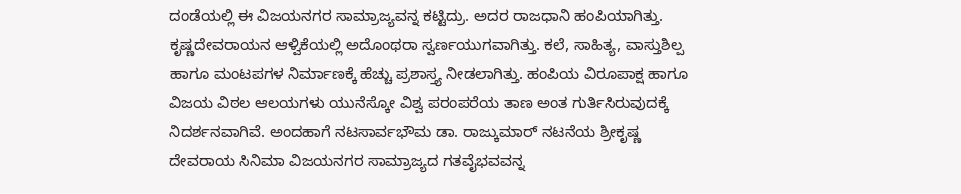ದಂಡೆಯಲ್ಲಿ ಈ ವಿಜಯನಗರ ಸಾಮ್ರಾಜ್ಯವನ್ನ ಕಟ್ಟಿದ್ರು. ಅದರ ರಾಜಧಾನಿ ಹಂಪಿಯಾಗಿತ್ತು.
ಕೃಷ್ಣದೇವರಾಯನ ಆಳ್ವಿಕೆಯಲ್ಲಿ ಅದೊಂಥರಾ ಸ್ವರ್ಣಯುಗವಾಗಿತ್ತು. ಕಲೆ, ಸಾಹಿತ್ಯ, ವಾಸ್ತುಶಿಲ್ಪ ಹಾಗೂ ಮಂಟಪಗಳ ನಿರ್ಮಾಣಕ್ಕೆ ಹೆಚ್ಚು ಪ್ರಶಾಸ್ತ್ಯ ನೀಡಲಾಗಿತ್ತು. ಹಂಪಿಯ ವಿರೂಪಾಕ್ಷ ಹಾಗೂ ವಿಜಯ ವಿಠಲ ಆಲಯಗಳು ಯುನೆಸ್ಕೋ ವಿಶ್ವ ಪರಂಪರೆಯ ತಾಣ ಅಂತ ಗುರ್ತಿಸಿರುವುದಕ್ಕೆ ನಿದರ್ಶನವಾಗಿವೆ. ಅಂದಹಾಗೆ ನಟಸಾರ್ವಭೌಮ ಡಾ. ರಾಜ್ಕುಮಾರ್ ನಟನೆಯ ಶ್ರೀಕೃಷ್ಣ ದೇವರಾಯ ಸಿನಿಮಾ ವಿಜಯನಗರ ಸಾಮ್ರಾಜ್ಯದ ಗತವೈಭವವನ್ನ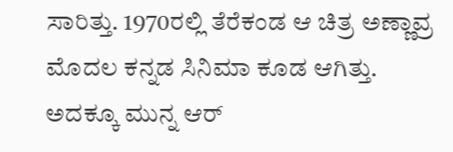ಸಾರಿತ್ತು. 1970ರಲ್ಲಿ ತೆರೆಕಂಡ ಆ ಚಿತ್ರ ಅಣ್ಣಾವ್ರ ಮೊದಲ ಕನ್ನಡ ಸಿನಿಮಾ ಕೂಡ ಆಗಿತ್ತು. ಅದಕ್ಕೂ ಮುನ್ನ ಆರ್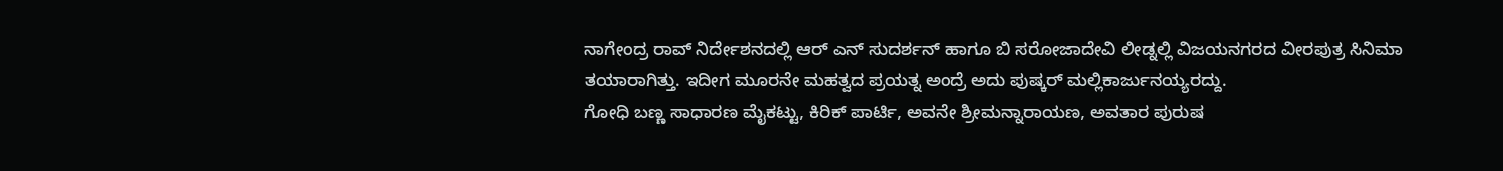ನಾಗೇಂದ್ರ ರಾವ್ ನಿರ್ದೇಶನದಲ್ಲಿ ಆರ್ ಎನ್ ಸುದರ್ಶನ್ ಹಾಗೂ ಬಿ ಸರೋಜಾದೇವಿ ಲೀಡ್ನಲ್ಲಿ ವಿಜಯನಗರದ ವೀರಪುತ್ರ ಸಿನಿಮಾ ತಯಾರಾಗಿತ್ತು. ಇದೀಗ ಮೂರನೇ ಮಹತ್ವದ ಪ್ರಯತ್ನ ಅಂದ್ರೆ ಅದು ಪುಷ್ಕರ್ ಮಲ್ಲಿಕಾರ್ಜುನಯ್ಯರದ್ದು.
ಗೋಧಿ ಬಣ್ಣ ಸಾಧಾರಣ ಮೈಕಟ್ಟು, ಕಿರಿಕ್ ಪಾರ್ಟಿ, ಅವನೇ ಶ್ರೀಮನ್ನಾರಾಯಣ, ಅವತಾರ ಪುರುಷ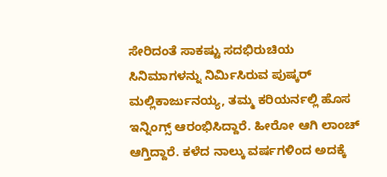ಸೇರಿದಂತೆ ಸಾಕಷ್ಟು ಸದಭಿರುಚಿಯ ಸಿನಿಮಾಗಳನ್ನು ನಿರ್ಮಿಸಿರುವ ಪುಷ್ಕರ್ ಮಲ್ಲಿಕಾರ್ಜುನಯ್ಯ, ತಮ್ಮ ಕರಿಯರ್ನಲ್ಲಿ ಹೊಸ ಇನ್ನಿಂಗ್ಸ್ ಆರಂಭಿಸಿದ್ದಾರೆ. ಹೀರೋ ಆಗಿ ಲಾಂಚ್ ಆಗ್ತಿದ್ದಾರೆ. ಕಳೆದ ನಾಲ್ಕು ವರ್ಷಗಳಿಂದ ಅದಕ್ಕೆ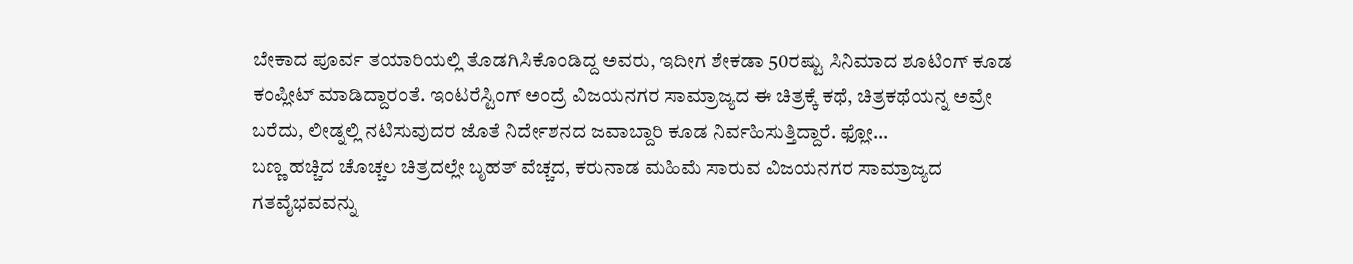ಬೇಕಾದ ಪೂರ್ವ ತಯಾರಿಯಲ್ಲಿ ತೊಡಗಿಸಿಕೊಂಡಿದ್ದ ಅವರು, ಇದೀಗ ಶೇಕಡಾ 50ರಷ್ಟು ಸಿನಿಮಾದ ಶೂಟಿಂಗ್ ಕೂಡ ಕಂಪ್ಲೀಟ್ ಮಾಡಿದ್ದಾರಂತೆ. ಇಂಟರೆಸ್ಟಿಂಗ್ ಅಂದ್ರೆ ವಿಜಯನಗರ ಸಾಮ್ರಾಜ್ಯದ ಈ ಚಿತ್ರಕ್ಕೆ ಕಥೆ, ಚಿತ್ರಕಥೆಯನ್ನ ಅವ್ರೇ ಬರೆದು, ಲೀಡ್ನಲ್ಲಿ ನಟಿಸುವುದರ ಜೊತೆ ನಿರ್ದೇಶನದ ಜವಾಬ್ದಾರಿ ಕೂಡ ನಿರ್ವಹಿಸುತ್ತಿದ್ದಾರೆ. ಫ್ಲೋ…
ಬಣ್ಣ ಹಚ್ಚಿದ ಚೊಚ್ಚಲ ಚಿತ್ರದಲ್ಲೇ ಬೃಹತ್ ವೆಚ್ಚದ, ಕರುನಾಡ ಮಹಿಮೆ ಸಾರುವ ವಿಜಯನಗರ ಸಾಮ್ರಾಜ್ಯದ ಗತವೈಭವವನ್ನು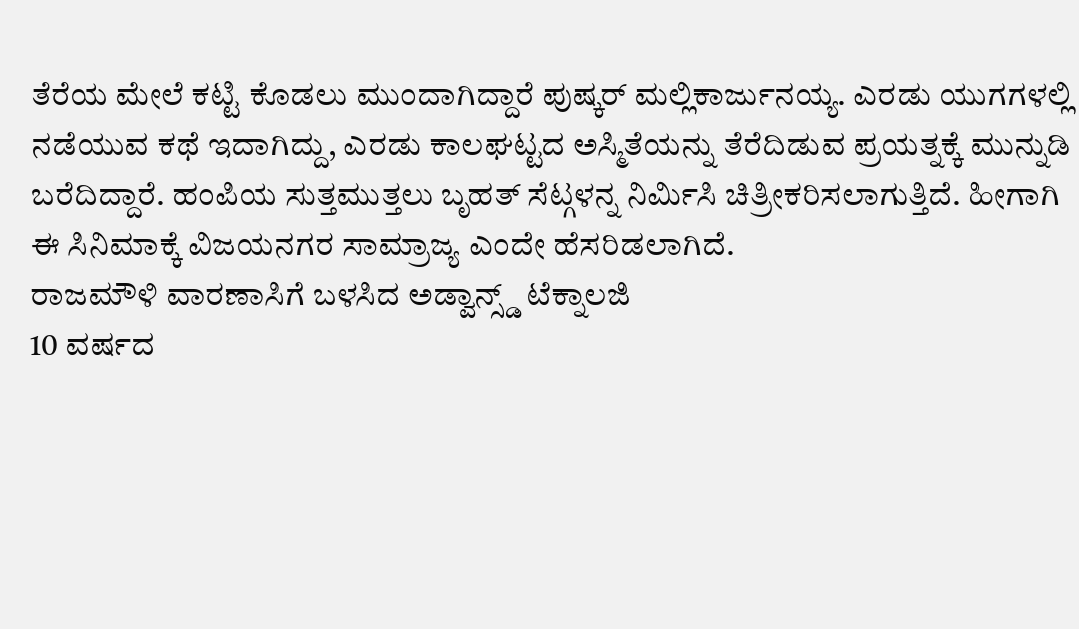ತೆರೆಯ ಮೇಲೆ ಕಟ್ಟಿ ಕೊಡಲು ಮುಂದಾಗಿದ್ದಾರೆ ಪುಷ್ಕರ್ ಮಲ್ಲಿಕಾರ್ಜುನಯ್ಯ. ಎರಡು ಯುಗಗಳಲ್ಲಿ ನಡೆಯುವ ಕಥೆ ಇದಾಗಿದ್ದು, ಎರಡು ಕಾಲಘಟ್ಟದ ಅಸ್ಮಿತೆಯನ್ನು ತೆರೆದಿಡುವ ಪ್ರಯತ್ನಕ್ಕೆ ಮುನ್ನುಡಿ ಬರೆದಿದ್ದಾರೆ. ಹಂಪಿಯ ಸುತ್ತಮುತ್ತಲು ಬೃಹತ್ ಸೆಟ್ಗಳನ್ನ ನಿರ್ಮಿಸಿ ಚಿತ್ರೀಕರಿಸಲಾಗುತ್ತಿದೆ. ಹೀಗಾಗಿ ಈ ಸಿನಿಮಾಕ್ಕೆ ವಿಜಯನಗರ ಸಾಮ್ರಾಜ್ಯ ಎಂದೇ ಹೆಸರಿಡಲಾಗಿದೆ.
ರಾಜಮೌಳಿ ವಾರಣಾಸಿಗೆ ಬಳಸಿದ ಅಡ್ವಾನ್ಸ್ಡ್ ಟೆಕ್ನಾಲಜಿ
10 ವರ್ಷದ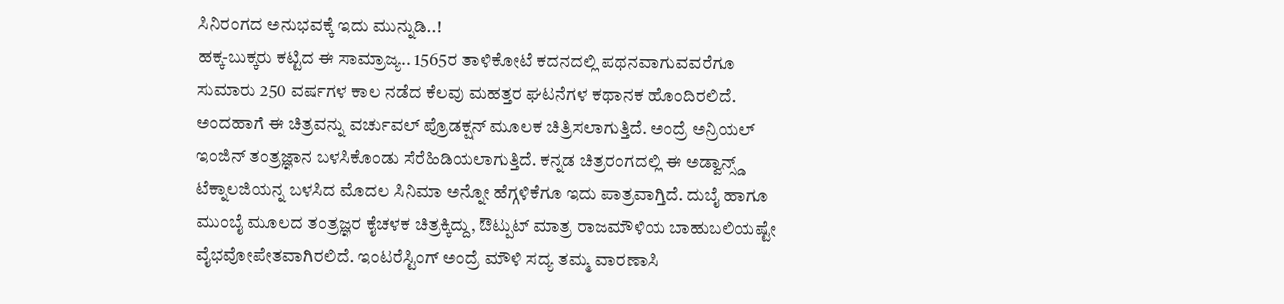ಸಿನಿರಂಗದ ಅನುಭವಕ್ಕೆ ಇದು ಮುನ್ನುಡಿ..!
ಹಕ್ಕ-ಬುಕ್ಕರು ಕಟ್ಟಿದ ಈ ಸಾಮ್ರಾಜ್ಯ.. 1565ರ ತಾಳಿಕೋಟೆ ಕದನದಲ್ಲಿ ಪಥನವಾಗುವವರೆಗೂ ಸುಮಾರು 250 ವರ್ಷಗಳ ಕಾಲ ನಡೆದ ಕೆಲವು ಮಹತ್ತರ ಘಟನೆಗಳ ಕಥಾನಕ ಹೊಂದಿರಲಿದೆ. ಅಂದಹಾಗೆ ಈ ಚಿತ್ರವನ್ನು ವರ್ಚುವಲ್ ಪ್ರೊಡಕ್ಷನ್ ಮೂಲಕ ಚಿತ್ರಿಸಲಾಗುತ್ತಿದೆ. ಅಂದ್ರೆ ಅನ್ರಿಯಲ್ ಇಂಜಿನ್ ತಂತ್ರಜ್ಞಾನ ಬಳಸಿಕೊಂಡು ಸೆರೆಹಿಡಿಯಲಾಗುತ್ತಿದೆ. ಕನ್ನಡ ಚಿತ್ರರಂಗದಲ್ಲಿ ಈ ಅಡ್ವಾನ್ಸ್ಡ್ ಟೆಕ್ನಾಲಜಿಯನ್ನ ಬಳಸಿದ ಮೊದಲ ಸಿನಿಮಾ ಅನ್ನೋ ಹೆಗ್ಗಳಿಕೆಗೂ ಇದು ಪಾತ್ರವಾಗ್ತಿದೆ. ದುಬೈ ಹಾಗೂ ಮುಂಬೈ ಮೂಲದ ತಂತ್ರಜ್ಞರ ಕೈಚಳಕ ಚಿತ್ರಕ್ಕಿದ್ದು, ಔಟ್ಪುಟ್ ಮಾತ್ರ ರಾಜಮೌಳಿಯ ಬಾಹುಬಲಿಯಷ್ಟೇ ವೈಭವೋಪೇತವಾಗಿರಲಿದೆ. ಇಂಟರೆಸ್ಟಿಂಗ್ ಅಂದ್ರೆ ಮೌಳಿ ಸದ್ಯ ತಮ್ಮ ವಾರಣಾಸಿ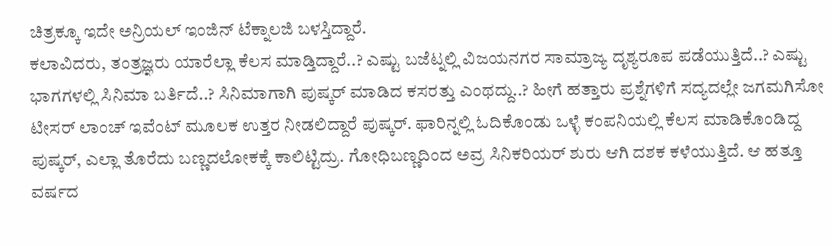ಚಿತ್ರಕ್ಕೂ ಇದೇ ಅನ್ರಿಯಲ್ ಇಂಜಿನ್ ಟೆಕ್ನಾಲಜಿ ಬಳಸ್ತಿದ್ದಾರೆ.
ಕಲಾವಿದರು, ತಂತ್ರಜ್ಞರು ಯಾರೆಲ್ಲಾ ಕೆಲಸ ಮಾಡ್ತಿದ್ದಾರೆ..? ಎಷ್ಟು ಬಜೆಟ್ನಲ್ಲಿ ವಿಜಯನಗರ ಸಾಮ್ರಾಜ್ಯ ದೃಶ್ಯರೂಪ ಪಡೆಯುತ್ತಿದೆ..? ಎಷ್ಟು ಭಾಗಗಳಲ್ಲಿ ಸಿನಿಮಾ ಬರ್ತಿದೆ..? ಸಿನಿಮಾಗಾಗಿ ಪುಷ್ಕರ್ ಮಾಡಿದ ಕಸರತ್ತು ಎಂಥದ್ದು..? ಹೀಗೆ ಹತ್ತಾರು ಪ್ರಶ್ನೆಗಳಿಗೆ ಸದ್ಯದಲ್ಲೇ ಜಗಮಗಿಸೋ ಟೀಸರ್ ಲಾಂಚ್ ಇವೆಂಟ್ ಮೂಲಕ ಉತ್ತರ ನೀಡಲಿದ್ದಾರೆ ಪುಷ್ಕರ್. ಫಾರಿನ್ನಲ್ಲಿ ಓದಿಕೊಂಡು ಒಳ್ಳೆ ಕಂಪನಿಯಲ್ಲಿ ಕೆಲಸ ಮಾಡಿಕೊಂಡಿದ್ದ ಪುಷ್ಕರ್, ಎಲ್ಲಾ ತೊರೆದು ಬಣ್ಣದಲೋಕಕ್ಕೆ ಕಾಲಿಟ್ಟಿದ್ರು. ಗೋಧಿಬಣ್ಣದಿಂದ ಅವ್ರ ಸಿನಿಕರಿಯರ್ ಶುರು ಆಗಿ ದಶಕ ಕಳೆಯುತ್ತಿದೆ. ಆ ಹತ್ತೂ ವರ್ಷದ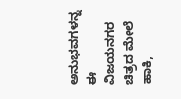ಅನುಭವಗಳನ್ನ ಈ ವಿಜಯನಗರ ಚಿತ್ರದ ಮೇಲೆ ಹಾಕಿ,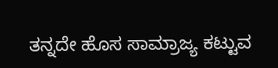ತನ್ನದೇ ಹೊಸ ಸಾಮ್ರಾಜ್ಯ ಕಟ್ಟುವ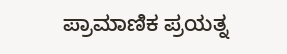ಪ್ರಾಮಾಣಿಕ ಪ್ರಯತ್ನ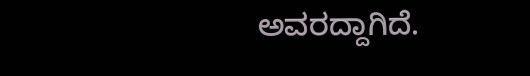ಅವರದ್ದಾಗಿದೆ.